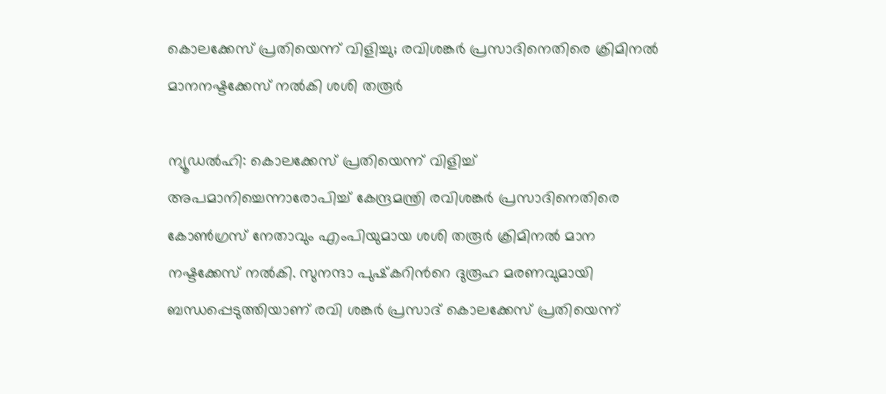കൊലക്കേസ് പ്രതിയെന്ന് വിളിച്ചു; രവിശങ്കര്‍ പ്രസാദിനെതിരെ ക്രിമിനല്‍ മാനനഷ്ടക്കേസ് നല്‍കി ശശി തരൂര്‍

ന്യൂഡല്‍ഹി: കൊലക്കേസ് പ്രതിയെന്ന് വിളിച്ച് അപമാനിച്ചെന്നാരോപിച്ച് കേന്ദ്രമന്ത്രി രവിശങ്കര്‍ പ്രസാദിനെതിരെ കോണ്‍ഗ്രസ് നേതാവും എംപിയുമായ ശശി തരൂര്‍ ക്രിമിനല്‍ മാന നഷ്ടക്കേസ് നല്‍കി. സുനന്ദാ പുഷ്‌കറിന്‍റെ ദുരൂഹ മരണവുമായി ബന്ധപ്പെടുത്തിയാണ് രവി ശങ്കര്‍ പ്രസാദ് കൊലക്കേസ് പ്രതിയെന്ന്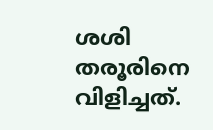ശശി തരൂരിനെ വിളിച്ചത്.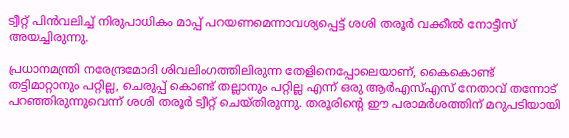ട്വീറ്റ് പിന്‍വലിച്ച് നിരുപാധികം മാപ്പ് പറയണമെന്നാവശ്യപ്പെട്ട് ശശി തരൂര്‍ വക്കീല്‍ നോട്ടീസ് അയച്ചിരുന്നു.

പ്രധാനമന്ത്രി നരേന്ദ്രമോദി ശിവലിംഗത്തിലിരുന്ന തേളിനെപ്പോലെയാണ്, കൈകൊണ്ട് തട്ടിമാറ്റാനും പറ്റില്ല, ചെരുപ്പ് കൊണ്ട് തല്ലാനും പറ്റില്ല എന്ന് ഒരു ആര്‍എസ്എസ് നേതാവ് തന്നോട് പറഞ്ഞിരുന്നുവെന്ന് ശശി തരൂര്‍ ട്വീറ്റ് ചെയ്തിരുന്നു. തരൂരിന്‍റെ ഈ പരാമര്‍ശത്തിന് മറുപടിയായി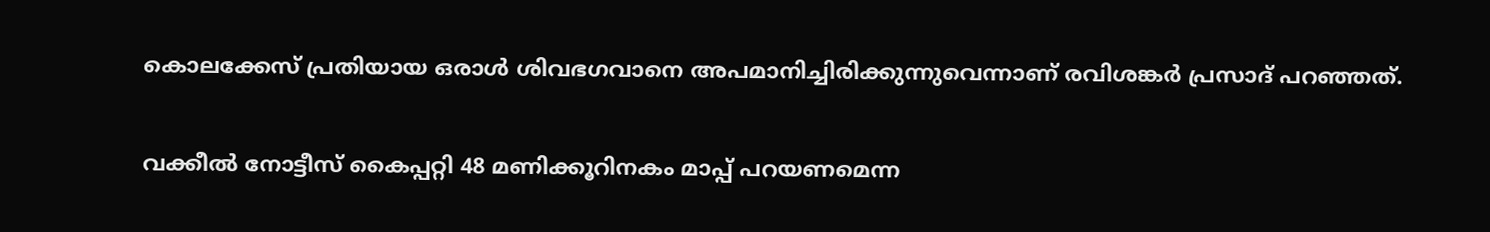കൊലക്കേസ് പ്രതിയായ ഒരാള്‍ ശിവഭഗവാനെ അപമാനിച്ചിരിക്കുന്നുവെന്നാണ് രവിശങ്കര്‍ പ്രസാദ് പറഞ്ഞത്.

വക്കീല്‍ നോട്ടീസ് കൈപ്പറ്റി 48 മണിക്കൂറിനകം മാപ്പ് പറയണമെന്ന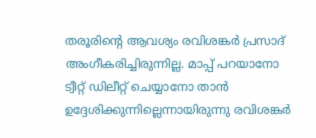തരൂരിന്‍റെ ആവശ്യം രവിശങ്കര്‍ പ്രസാദ് അംഗീകരിച്ചിരുന്നില്ല. മാപ്പ് പറയാനോ ട്വീറ്റ് ഡിലീറ്റ് ചെയ്യാനോ താന്‍ ഉദ്ദേശിക്കുന്നില്ലെന്നായിരുന്നു രവിശങ്കര്‍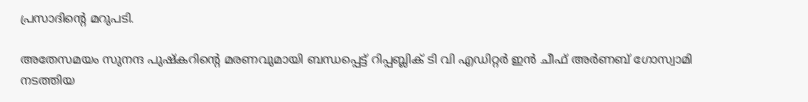പ്രസാദിന്റെ മറുപടി.

അതേസമയം സുനന്ദ പുഷ്‌കറിന്‍റെ മരണവുമായി ബന്ധപ്പെട്ട് റിപ്പബ്ലിക് ടി വി എഡിറ്റര്‍ ഇന്‍ ചീഫ് അര്‍ണബ് ഗോസ്വാമി നടത്തിയ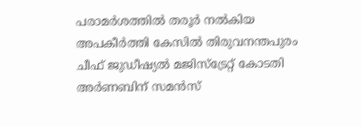പരാമര്‍ശത്തില്‍ തരൂര്‍ നല്‍കിയ അപകീര്‍ത്തി കേസില്‍ തിരുവനന്തപുരം ചീഫ് ജുഡീഷ്യല്‍ മജിസ്‌ട്രേറ്റ് കോടതി അര്‍ണബിന് സമന്‍സ്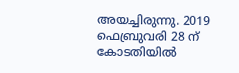അയച്ചിരുന്നു. 2019 ഫെബ്രുവരി 28 ന് കോടതിയില്‍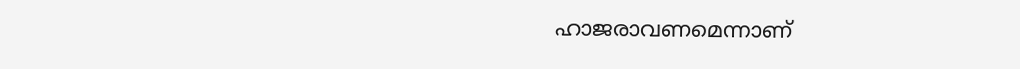ഹാജരാവണമെന്നാണ്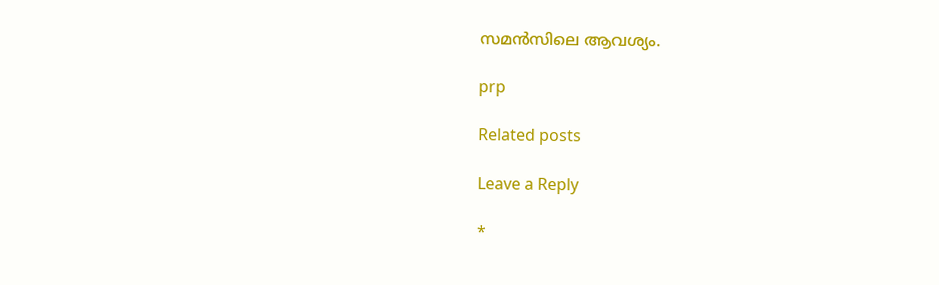സമന്‍സിലെ ആവശ്യം.

prp

Related posts

Leave a Reply

*